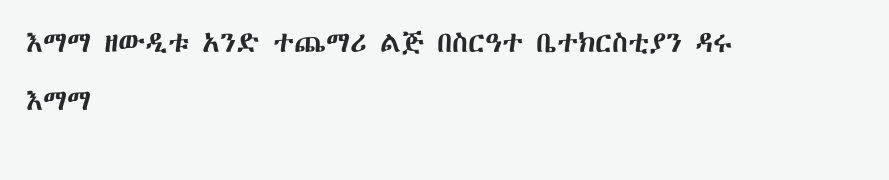እማማ ዘውዲቱ አንድ ተጨማሪ ልጅ በስርዓተ ቤተክርስቲያን ዳሩ
እማማ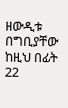ዘውዲቱ በግቢያቸው ከዚህ በፊት 22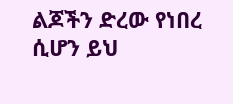ልጆችን ድረው የነበረ ሲሆን ይህ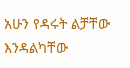አሁን የዳሩት ልቻቸው እንዳልካቸው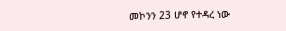መኮንን 23 ሆኖ የተዳረ ነው